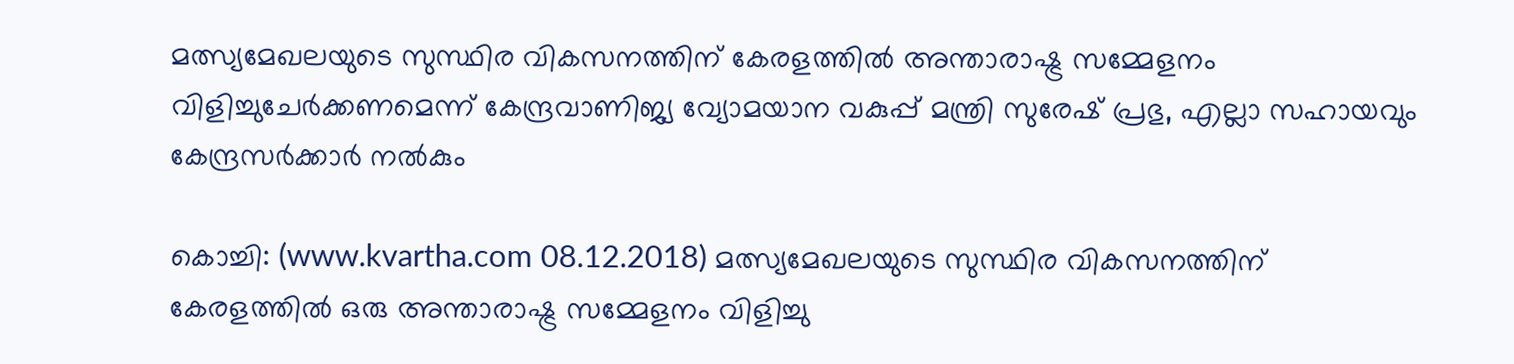മത്സ്യമേഖലയുടെ സുസ്ഥിര വികസനത്തിന് കേരളത്തില്‍ അന്താരാഷ്ട്ര സമ്മേളനം വിളിച്ചുചേര്‍ക്കണമെന്ന് കേന്ദ്രവാണിജ്യ വ്യോമയാന വകുപ്പ് മന്ത്രി സുരേഷ് പ്രഭു, എല്ലാ സഹായവും കേന്ദ്രസര്‍ക്കാര്‍ നല്‍കും

കൊച്ചി: (www.kvartha.com 08.12.2018) മത്സ്യമേഖലയുടെ സുസ്ഥിര വികസനത്തിന് കേരളത്തില്‍ ഒരു അന്താരാഷ്ട്ര സമ്മേളനം വിളിച്ചു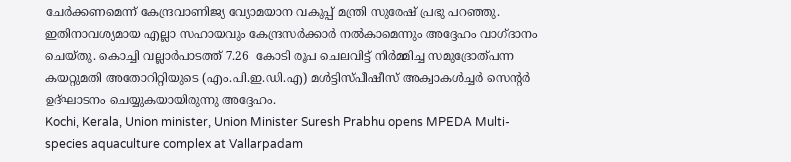ചേര്‍ക്കണമെന്ന് കേന്ദ്രവാണിജ്യ വ്യോമയാന വകുപ്പ് മന്ത്രി സുരേഷ് പ്രഭു പറഞ്ഞു. ഇതിനാവശ്യമായ എല്ലാ സഹായവും കേന്ദ്രസര്‍ക്കാര്‍ നല്‍കാമെന്നും അദ്ദേഹം വാഗ്ദാനം ചെയ്തു. കൊച്ചി വല്ലാര്‍പാടത്ത് 7.26  കോടി രൂപ ചെലവിട്ട് നിര്‍മ്മിച്ച സമുദ്രോത്പന്ന കയറ്റുമതി അതോറിറ്റിയുടെ (എം.പി.ഇ.ഡി.എ) മള്‍ട്ടിസ്പീഷീസ് അക്വാകള്‍ച്ചര്‍ സെന്റര്‍ ഉദ്ഘാടനം ചെയ്യുകയായിരുന്നു അദ്ദേഹം.
Kochi, Kerala, Union minister, Union Minister Suresh Prabhu opens MPEDA Multi-species aquaculture complex at Vallarpadam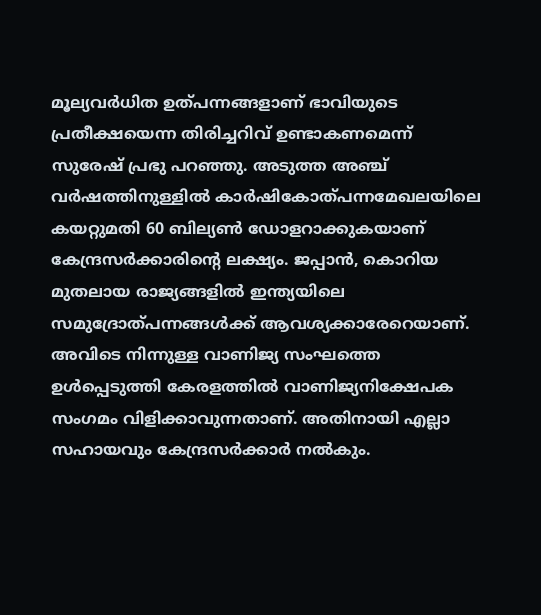മൂല്യവര്‍ധിത ഉത്പന്നങ്ങളാണ് ഭാവിയുടെ പ്രതീക്ഷയെന്ന തിരിച്ചറിവ് ഉണ്ടാകണമെന്ന് സുരേഷ് പ്രഭു പറഞ്ഞു. അടുത്ത അഞ്ച് വര്‍ഷത്തിനുള്ളില്‍ കാര്‍ഷികോത്പന്നമേഖലയിലെ കയറ്റുമതി 60 ബില്യണ്‍ ഡോളറാക്കുകയാണ് കേന്ദ്രസര്‍ക്കാരിന്റെ ലക്ഷ്യം. ജപ്പാന്‍, കൊറിയ മുതലായ രാജ്യങ്ങളില്‍ ഇന്ത്യയിലെ സമുദ്രോത്പന്നങ്ങള്‍ക്ക് ആവശ്യക്കാരേറെയാണ്. അവിടെ നിന്നുള്ള വാണിജ്യ സംഘത്തെ ഉള്‍പ്പെടുത്തി കേരളത്തില്‍ വാണിജ്യനിക്ഷേപക സംഗമം വിളിക്കാവുന്നതാണ്. അതിനായി എല്ലാ സഹായവും കേന്ദ്രസര്‍ക്കാര്‍ നല്‍കും.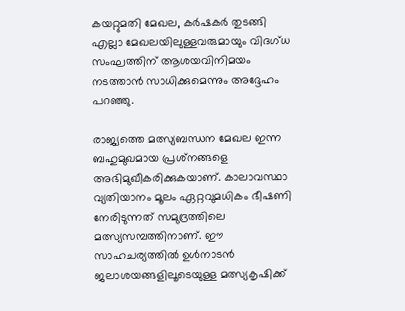കയറ്റുമതി മേഖല, കര്‍ഷകര്‍ തുടങ്ങി എല്ലാ മേഖലയിലുള്ളവരുമായും വിദഗ്ധ സംഘത്തിന് ആശയവിനിമയം നടത്താന്‍ സാധിക്കുമെന്നും അദ്ദേഹം പറഞ്ഞു.

രാജ്യത്തെ മത്സ്യബന്ധന മേഖല ഇന്ന ബഹുമുഖമായ പ്രശ്‌നങ്ങളെ അഭിമുഖീകരിക്കുകയാണ്. കാലാവസ്ഥാ വ്യതിയാനം മൂലം ഏറ്റവുമധികം ഭീഷണി നേരിടുന്നത് സമുദ്രത്തിലെ മത്സ്യസമ്പത്തിനാണ്. ഈ സാഹചര്യത്തില്‍ ഉള്‍നാടന്‍ ജലാശയങ്ങളിലൂടെയുള്ള മത്സ്യകൃഷിക്ക്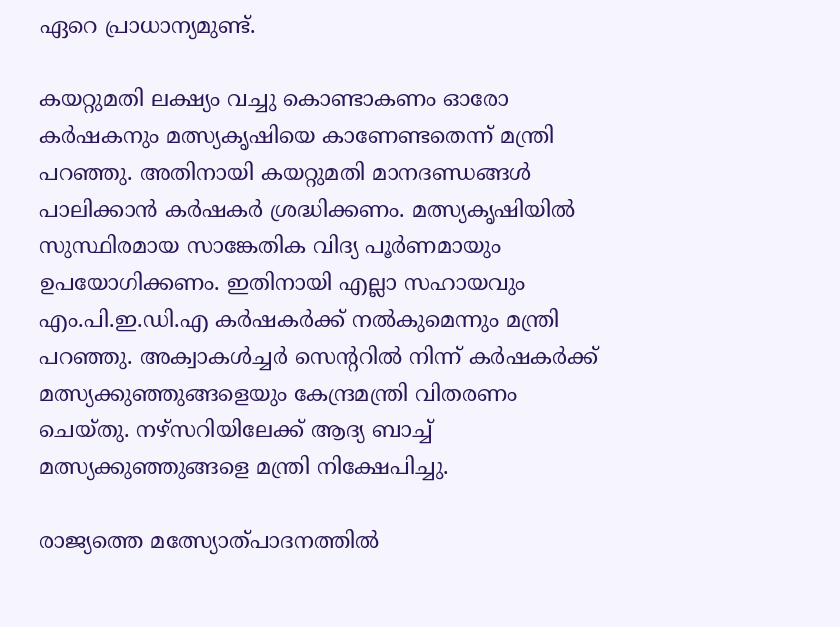ഏറെ പ്രാധാന്യമുണ്ട്.

കയറ്റുമതി ലക്ഷ്യം വച്ചു കൊണ്ടാകണം ഓരോ കര്‍ഷകനും മത്സ്യകൃഷിയെ കാണേണ്ടതെന്ന് മന്ത്രി പറഞ്ഞു. അതിനായി കയറ്റുമതി മാനദണ്ഡങ്ങള്‍ പാലിക്കാന്‍ കര്‍ഷകര്‍ ശ്രദ്ധിക്കണം. മത്സ്യകൃഷിയില്‍ സുസ്ഥിരമായ സാങ്കേതിക വിദ്യ പൂര്‍ണമായും ഉപയോഗിക്കണം. ഇതിനായി എല്ലാ സഹായവും എം.പി.ഇ.ഡി.എ കര്‍ഷകര്‍ക്ക് നല്‍കുമെന്നും മന്ത്രി പറഞ്ഞു. അക്വാകള്‍ച്ചര്‍ സെന്ററില്‍ നിന്ന് കര്‍ഷകര്‍ക്ക് മത്സ്യക്കുഞ്ഞുങ്ങളെയും കേന്ദ്രമന്ത്രി വിതരണം ചെയ്തു. നഴ്‌സറിയിലേക്ക് ആദ്യ ബാച്ച് മത്സ്യക്കുഞ്ഞുങ്ങളെ മന്ത്രി നിക്ഷേപിച്ചു.

രാജ്യത്തെ മത്സ്യോത്പാദനത്തില്‍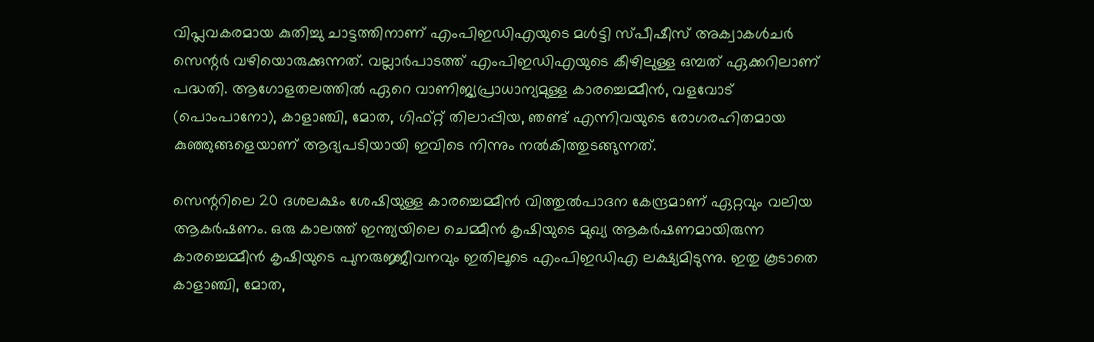വിപ്ലവകരമായ കുതിച്ചു ചാട്ടത്തിനാണ് എംപിഇഡിഎയുടെ മള്‍ട്ടി സ്പീഷീസ് അക്വാകള്‍ചര്‍ സെന്റര്‍ വഴിയൊരുക്കുന്നത്. വല്ലാര്‍പാടത്ത് എംപിഇഡിഎയുടെ കീഴിലുള്ള ഒമ്പത് ഏക്കറിലാണ് പദ്ധതി. ആഗോളതലത്തില്‍ ഏറെ വാണിജ്യപ്രാധാന്യമുള്ള കാരച്ചെമ്മീന്‍, വളവോട് (പൊംപാനോ), കാളാഞ്ചി, മോത, ഗിഫ്റ്റ് തിലാപ്പിയ, ഞണ്ട് എന്നിവയുടെ രോഗരഹിതമായ കുഞ്ഞുങ്ങളെയാണ് ആദ്യപടിയായി ഇവിടെ നിന്നും നല്‍കിത്തുടങ്ങുന്നത്.

സെന്ററിലെ 20 ദശലക്ഷം ശേഷിയുള്ള കാരച്ചെമ്മീന്‍ വിത്തുല്‍പാദന കേന്ദ്രമാണ് ഏറ്റവും വലിയ ആകര്‍ഷണം. ഒരു കാലത്ത് ഇന്ത്യയിലെ ചെമ്മീന്‍ കൃഷിയുടെ മുഖ്യ ആകര്‍ഷണമായിരുന്ന കാരച്ചെമ്മീന്‍ കൃഷിയുടെ പുനരുജ്ജീവനവും ഇതിലൂടെ എംപിഇഡിഎ ലക്ഷ്യമിടുന്നു. ഇതു കൂടാതെ കാളാഞ്ചി, മോത,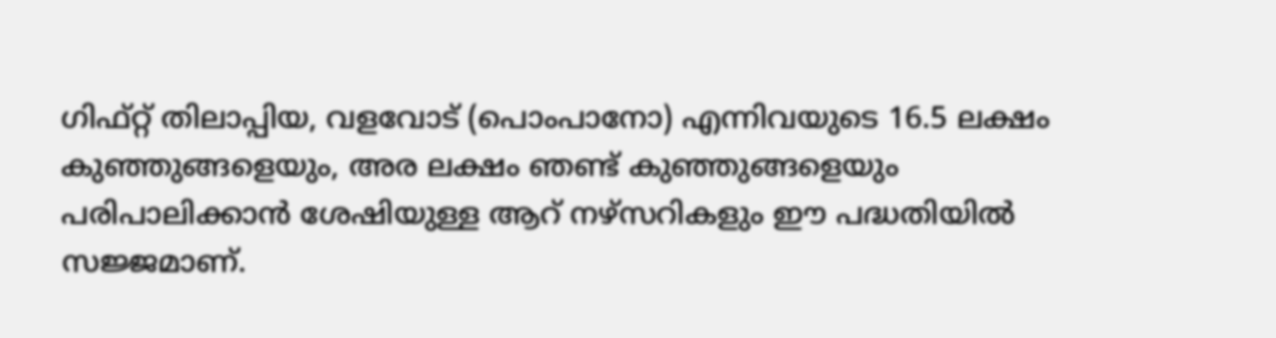ഗിഫ്റ്റ് തിലാപ്പിയ, വളവോട് (പൊംപാനോ) എന്നിവയുടെ 16.5 ലക്ഷം കുഞ്ഞുങ്ങളെയും, അര ലക്ഷം ഞണ്ട് കുഞ്ഞുങ്ങളെയും പരിപാലിക്കാന്‍ ശേഷിയുള്ള ആറ് നഴ്‌സറികളും ഈ പദ്ധതിയില്‍ സജ്ജമാണ്.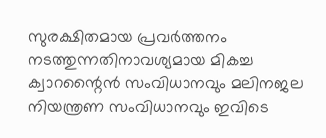സുരക്ഷിതമായ പ്രവര്‍ത്തനം നടത്തുന്നതിനാവശ്യമായ മികച്ച ക്വാറന്റൈന്‍ സംവിധാനവും മലിനജല നിയന്ത്രണ സംവിധാനവും ഇവിടെ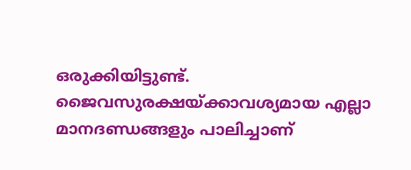ഒരുക്കിയിട്ടുണ്ട്. ജൈവസുരക്ഷയ്ക്കാവശ്യമായ എല്ലാ മാനദണ്ഡങ്ങളും പാലിച്ചാണ്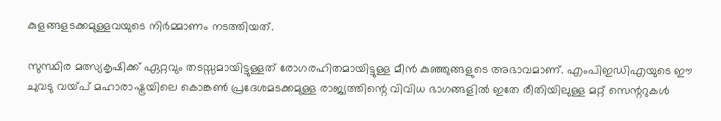കുളങ്ങളടക്കമുള്ളവയുടെ നിര്‍മ്മാണം നടത്തിയത്.

സുസ്ഥിര മത്സ്യകൃഷിക്ക് ഏറ്റവും തടസ്സമായിട്ടുള്ളത് രോഗരഹിതമായിട്ടുള്ള മീന്‍ കുഞ്ഞുങ്ങളുടെ അഭാവമാണ്. എംപിഇഡിഎയുടെ ഈ ചുവടു വയ്പ് മഹാരാഷ്ട്രയിലെ കൊങ്കണ്‍ പ്രദേശമടക്കമുള്ള രാജ്യത്തിന്റെ വിവിധ ഭാഗങ്ങളില്‍ ഇതേ രീതിയിലുള്ള മറ്റ് സെന്ററുകള്‍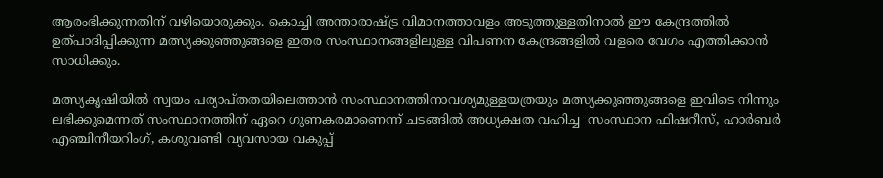ആരംഭിക്കുന്നതിന് വഴിയൊരുക്കും. കൊച്ചി അന്താരാഷ്ട്ര വിമാനത്താവളം അടുത്തുള്ളതിനാല്‍ ഈ കേന്ദ്രത്തില്‍ ഉത്പാദിപ്പിക്കുന്ന മത്സ്യക്കുഞ്ഞുങ്ങളെ ഇതര സംസ്ഥാനങ്ങളിലുള്ള വിപണന കേന്ദ്രങ്ങളില്‍ വളരെ വേഗം എത്തിക്കാന്‍ സാധിക്കും.

മത്സ്യകൃഷിയില്‍ സ്വയം പര്യാപ്തതയിലെത്താന്‍ സംസ്ഥാനത്തിനാവശ്യമുള്ളയത്രയും മത്സ്യക്കുഞ്ഞുങ്ങളെ ഇവിടെ നിന്നും ലഭിക്കുമെന്നത് സംസ്ഥാനത്തിന് ഏറെ ഗുണകരമാണെന്ന് ചടങ്ങില്‍ അധ്യക്ഷത വഹിച്ച  സംസ്ഥാന ഫിഷറീസ്, ഹാര്‍ബര്‍ എഞ്ചിനീയറിംഗ്, കശുവണ്ടി വ്യവസായ വകുപ്പ്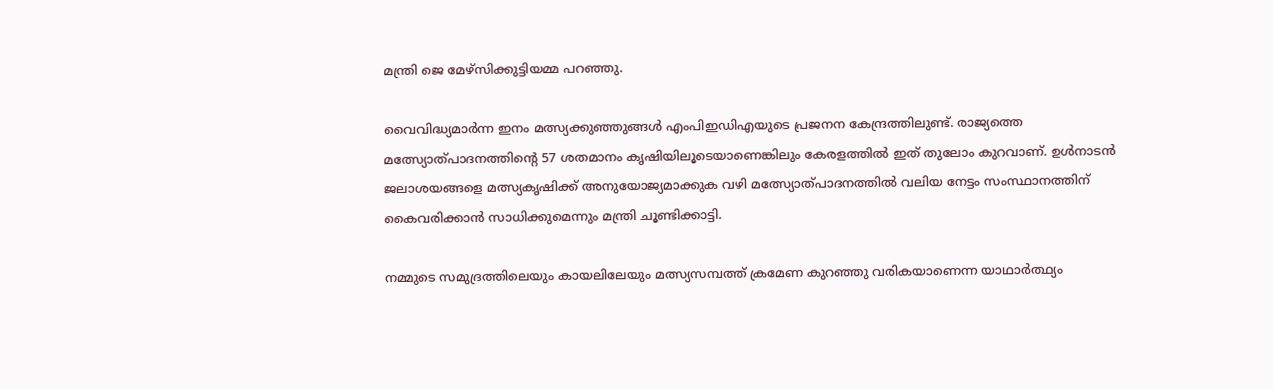മന്ത്രി ജെ മേഴ്‌സിക്കുട്ടിയമ്മ പറഞ്ഞു.

വൈവിദ്ധ്യമാര്‍ന്ന ഇനം മത്സ്യക്കുഞ്ഞുങ്ങള്‍ എംപിഇഡിഎയുടെ പ്രജനന കേന്ദ്രത്തിലുണ്ട്. രാജ്യത്തെ മത്സ്യോത്പാദനത്തിന്റെ 57 ശതമാനം കൃഷിയിലൂടെയാണെങ്കിലും കേരളത്തില്‍ ഇത് തുലോം കുറവാണ്. ഉള്‍നാടന്‍ ജലാശയങ്ങളെ മത്സ്യകൃഷിക്ക് അനുയോജ്യമാക്കുക വഴി മത്സ്യോത്പാദനത്തില്‍ വലിയ നേട്ടം സംസ്ഥാനത്തിന് കൈവരിക്കാന്‍ സാധിക്കുമെന്നും മന്ത്രി ചൂണ്ടിക്കാട്ടി.

നമ്മുടെ സമുദ്രത്തിലെയും കായലിലേയും മത്സ്യസമ്പത്ത് ക്രമേണ കുറഞ്ഞു വരികയാണെന്ന യാഥാര്‍ത്ഥ്യം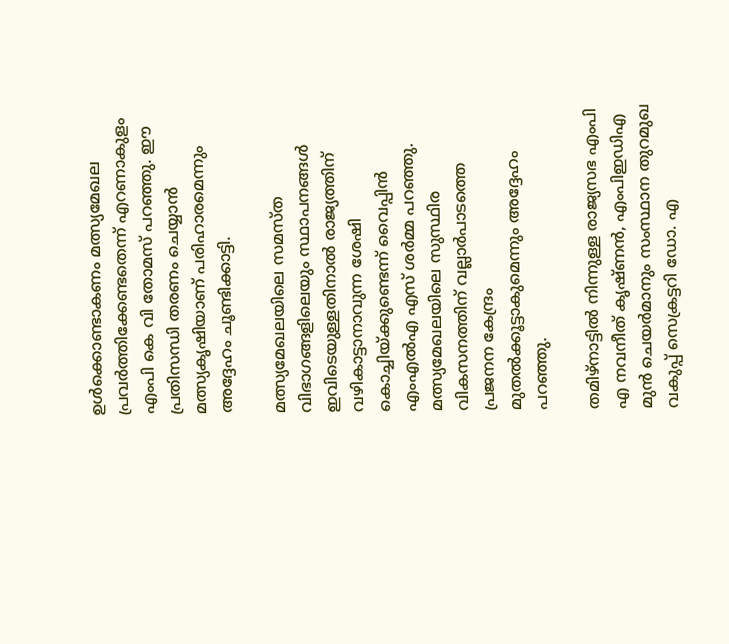ഉള്‍ക്കൊണ്ടാകണം മത്സ്യമേഖല പ്രവര്‍ത്തിക്കേണ്ടതെന്ന് എറണാകുളം എംപി കെ വി തോമസ് പറഞ്ഞു. ഈ പ്രതിസന്ധി തരണം ചെയ്യാന്‍ മത്സ്യകൃഷിയാണ് പരിഹാരമെന്നും അദ്ദേഹം ചൂണ്ടിക്കാട്ടി.

മത്സ്യമേഖലയിലെ സമസ്ത വിഭാഗങ്ങളിലെയും സ്ഥാപനങ്ങള്‍ ഇവിടെയുള്ളതിനാല്‍ രാജ്യത്തിന് വഴികാട്ടാനാവുന്ന ശേഷി കൊച്ചിയ്ക്കുണ്ടെന്ന് വൈപ്പിന്‍ എംഎല്‍എ എസ് ശര്‍മ്മ പറഞ്ഞു. മത്സ്യമേഖലയിലെ സുസ്ഥിര വികസനത്തിന് വല്ലാര്‍പാടത്തെ പ്രജനന കേന്ദ്രം മുതല്‍ക്കൂട്ടാകുമെന്നും അദ്ദേഹം പറഞ്ഞു.

തമിഴ്‌നാട്ടില്‍ നിന്നുള്ള രാജ്യസഭ എംപി എ നവനീത് കൃഷ്ണന്‍, എംപിഇഡിഎ മുന്‍ ചെയര്‍മാനും സംസ്ഥാന തുറമുഖ വകുപ്പ് സെക്രട്ടറി ഡോ. എ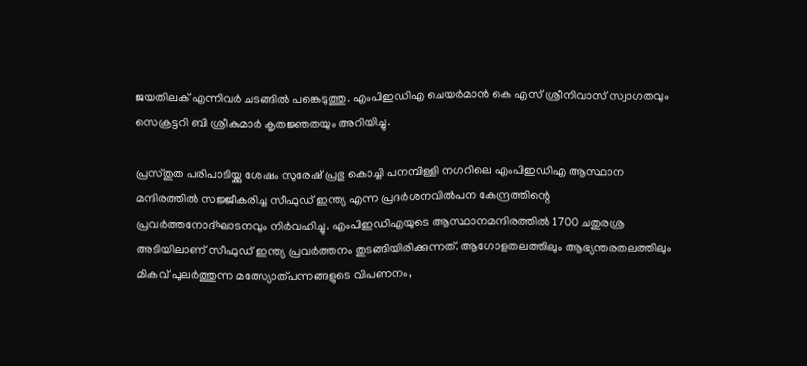ജയതിലക് എന്നിവര്‍ ചടങ്ങില്‍ പങ്കെടുത്തു. എംപിഇഡിഎ ചെയര്‍മാന്‍ കെ എസ് ശ്രീനിവാസ് സ്വാഗതവും സെക്രട്ടറി ബി ശ്രീകുമാര്‍ കൃതജ്ഞതയും അറിയിച്ചു.

പ്രസ്തുത പരിപാടിയ്ക്കു ശേഷം സുരേഷ് പ്രഭു കൊച്ചി പനമ്പിള്ളി നഗറിലെ എംപിഇഡിഎ ആസ്ഥാന മന്ദിരത്തില്‍ സജ്ജീകരിച്ച സീഫുഡ് ഇന്ത്യ എന്ന പ്രദര്‍ശനവില്‍പന കേന്ദ്രത്തിന്റെ പ്രവര്‍ത്തനോദ്ഘാടനവും നിര്‍വഹിച്ചു. എംപിഇഡിഎയുടെ ആസ്ഥാനമന്ദിരത്തില്‍ 1700 ചതുരശ്ര അടിയിലാണ് സീഫുഡ് ഇന്ത്യ പ്രവര്‍ത്തനം തുടങ്ങിയിരിക്കുന്നത്. ആഗോളതലത്തിലും ആഭ്യന്തരതലത്തിലും മികവ് പുലര്‍ത്തുന്ന മത്സ്യോത്പന്നങ്ങളുടെ വിപണനം,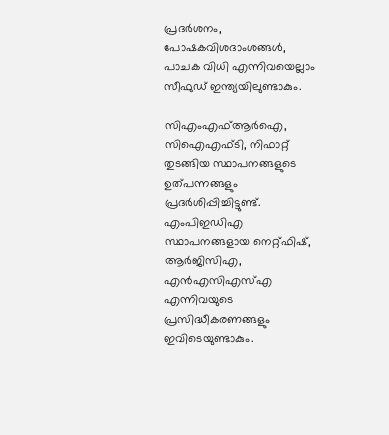പ്രദര്‍ശനം,
പോഷകവിശദാംശങ്ങള്‍, പാചക വിധി എന്നിവയെല്ലാം സീഫുഡ് ഇന്ത്യയിലുണ്ടാകും.

സിഎംഎഫ്ആര്‍ഐ, സിഐഎഫ്ടി, നിഫാറ്റ് തുടങ്ങിയ സ്ഥാപനങ്ങളുടെ ഉത്പന്നങ്ങളും പ്രദര്‍ശിപ്പിച്ചിട്ടുണ്ട്. എംപിഇഡിഎ സ്ഥാപനങ്ങളായ നെറ്റ്ഫിഷ്, ആര്‍ജിസിഎ, എന്‍എസിഎസ്എ എന്നിവയുടെ പ്രസിദ്ധീകരണങ്ങളും ഇവിടെയുണ്ടാകും.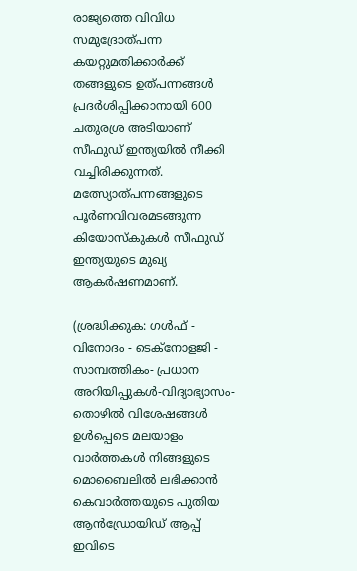രാജ്യത്തെ വിവിധ സമുദ്രോത്പന്ന കയറ്റുമതിക്കാര്‍ക്ക് തങ്ങളുടെ ഉത്പന്നങ്ങള്‍ പ്രദര്‍ശിപ്പിക്കാനായി 600 ചതുരശ്ര അടിയാണ് സീഫുഡ് ഇന്ത്യയില്‍ നീക്കി വച്ചിരിക്കുന്നത്. മത്സ്യോത്പന്നങ്ങളുടെ പൂര്‍ണവിവരമടങ്ങുന്ന കിയോസ്‌കുകള്‍ സീഫുഡ് ഇന്ത്യയുടെ മുഖ്യ ആകര്‍ഷണമാണ്.

(ശ്രദ്ധിക്കുക: ഗൾഫ് - വിനോദം - ടെക്നോളജി - സാമ്പത്തികം- പ്രധാന അറിയിപ്പുകൾ-വിദ്യാഭ്യാസം-തൊഴിൽ വിശേഷങ്ങൾ ഉൾപ്പെടെ മലയാളം വാർത്തകൾ നിങ്ങളുടെ മൊബൈലിൽ ലഭിക്കാൻ കെവാർത്തയുടെ പുതിയ ആൻഡ്രോയിഡ് ആപ്പ് ഇവിടെ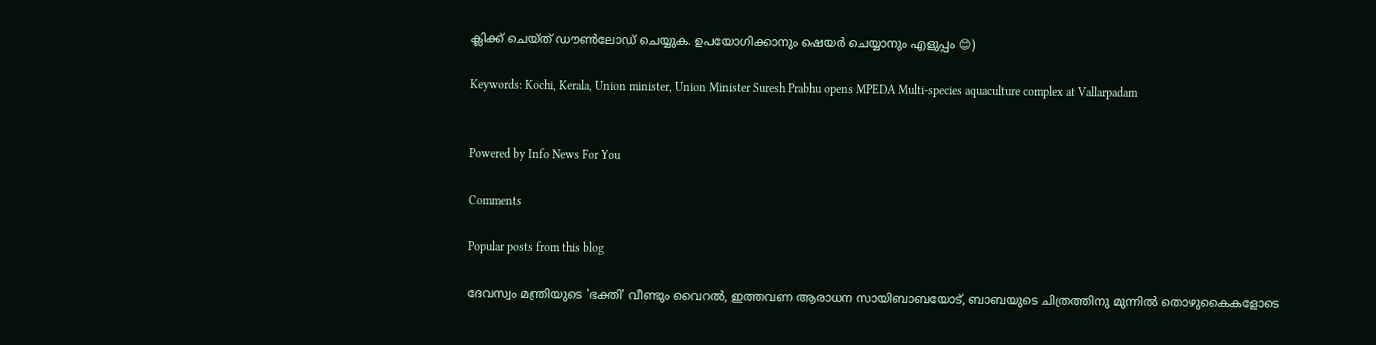ക്ലിക്ക് ചെയ്ത് ഡൗൺലോഡ് ചെയ്യുക. ഉപയോഗിക്കാനും ഷെയർ ചെയ്യാനും എളുപ്പം 😊)

Keywords: Kochi, Kerala, Union minister, Union Minister Suresh Prabhu opens MPEDA Multi-species aquaculture complex at Vallarpadam


Powered by Info News For You

Comments

Popular posts from this blog

ദേവസ്വം മന്ത്രിയുടെ 'ഭക്തി' വീണ്ടും വൈറല്‍, ഇത്തവണ ആരാധന സായിബാബയോട്, ബാബയുടെ ചിത്രത്തിനു മുന്നില്‍ തൊഴുകൈകളോടെ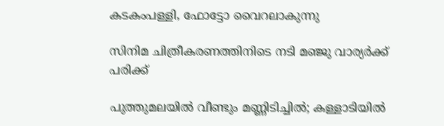കടകംപള്ളി, ഫോട്ടോ വൈറലാകുന്നു

സിനിമ ചിത്രീകരണത്തിനിടെ നടി മഞ്ജു വാര്യര്‍ക്ക് പരിക്ക്

പുത്തുമലയില്‍ വീണ്ടും മണ്ണിടിച്ചില്‍; കള്ളാടിയില്‍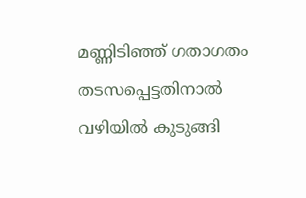മണ്ണിടിഞ്ഞ് ഗതാഗതം തടസപ്പെട്ടതിനാല്‍ വഴിയില്‍ കുടുങ്ങി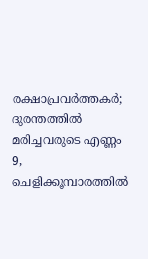രക്ഷാപ്രവര്‍ത്തകര്‍; ദുരന്തത്തില്‍ മരിച്ചവരുടെ എണ്ണം 9, ചെളിക്കൂമ്പാരത്തില്‍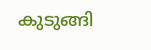കുടുങ്ങി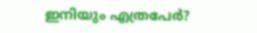ഇനിയും എത്രപേര്‍?